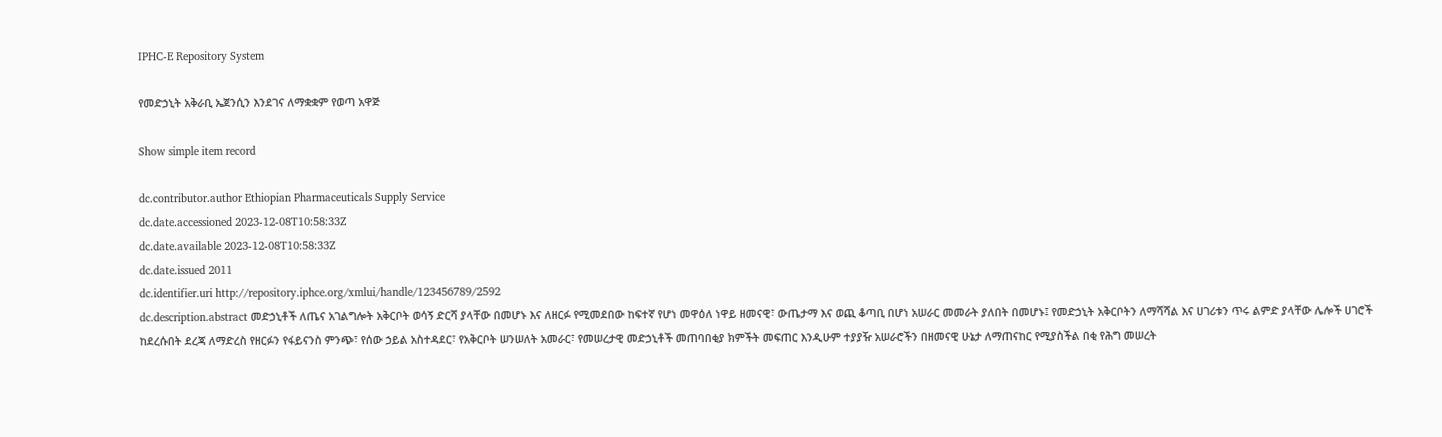IPHC-E Repository System

የመድኃኒት አቅራቢ ኤጀንሲን እንደገና ለማቋቋም የወጣ አዋጅ

Show simple item record

dc.contributor.author Ethiopian Pharmaceuticals Supply Service
dc.date.accessioned 2023-12-08T10:58:33Z
dc.date.available 2023-12-08T10:58:33Z
dc.date.issued 2011
dc.identifier.uri http://repository.iphce.org/xmlui/handle/123456789/2592
dc.description.abstract መድኃኒቶች ለጤና አገልግሎት አቅርቦት ወሳኝ ድርሻ ያላቸው በመሆኑ እና ለዘርፉ የሚመደበው ከፍተኛ የሆነ መዋዕለ ነዋይ ዘመናዊ፣ ውጤታማ እና ወጪ ቆጣቢ በሆነ አሠራር መመራት ያለበት በመሆኑ፤ የመድኃኒት አቅርቦትን ለማሻሻል እና ሀገሪቱን ጥሩ ልምድ ያላቸው ሌሎች ሀገሮች ከደረሱበት ደረጃ ለማድረስ የዘርፉን የፋይናንስ ምንጭ፣ የሰው ኃይል አስተዳደር፣ የአቅርቦት ሠንሠለት አመራር፣ የመሠረታዊ መድኃኒቶች መጠባበቂያ ክምችት መፍጠር እንዲሁም ተያያዥ አሠራሮችን በዘመናዊ ሁኔታ ለማጠናከር የሚያስችል በቂ የሕግ መሠረት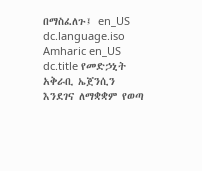በማስፈለጉ፤ en_US
dc.language.iso Amharic en_US
dc.title የመድኃኒት አቅራቢ ኤጀንሲን እንደገና ለማቋቋም የወጣ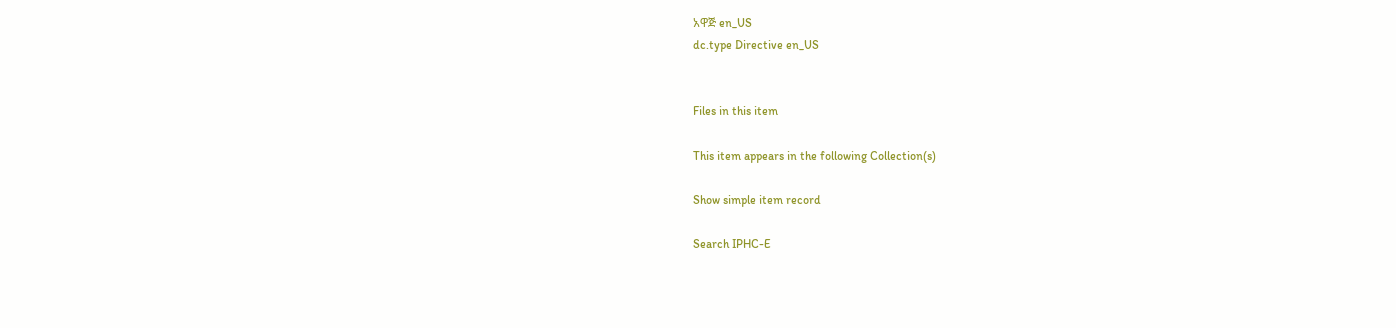አዋጅ en_US
dc.type Directive en_US


Files in this item

This item appears in the following Collection(s)

Show simple item record

Search IPHC-E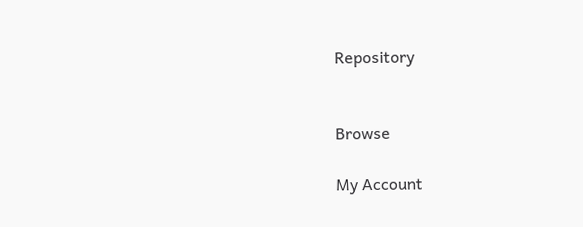Repository


Browse

My Account